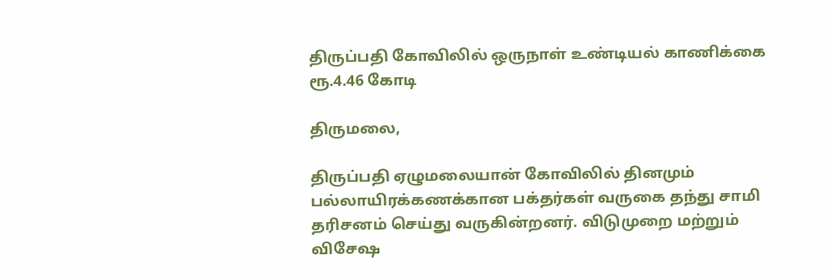திருப்பதி கோவிலில் ஒருநாள் உண்டியல் காணிக்கை ரூ.4.46 கோடி

திருமலை,

திருப்பதி ஏழுமலையான் கோவிலில் தினமும் பல்லாயிரக்கணக்கான பக்தர்கள் வருகை தந்து சாமி தரிசனம் செய்து வருகின்றனர். விடுமுறை மற்றும் விசேஷ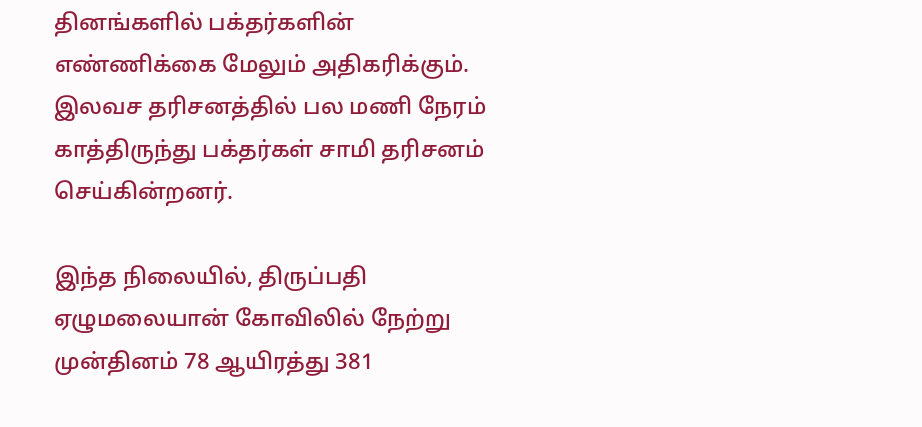தினங்களில் பக்தர்களின் எண்ணிக்கை மேலும் அதிகரிக்கும். இலவச தரிசனத்தில் பல மணி நேரம் காத்திருந்து பக்தர்கள் சாமி தரிசனம் செய்கின்றனர்.

இந்த நிலையில், திருப்பதி ஏழுமலையான் கோவிலில் நேற்று முன்தினம் 78 ஆயிரத்து 381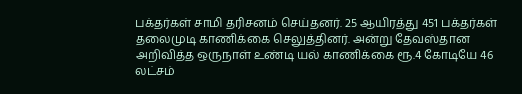பக்தர்கள் சாமி தரிசனம் செய்தனர். 25 ஆயிரத்து 451 பக்தர்கள் தலைமுடி காணிக்கை செலுத்தினர். அன்று தேவஸ்தான அறிவித்த ஒருநாள் உண்டி யல் காணிக்கை ரூ.4 கோடியே 46 லட்சம்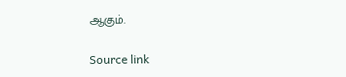ஆகும்.

Source link